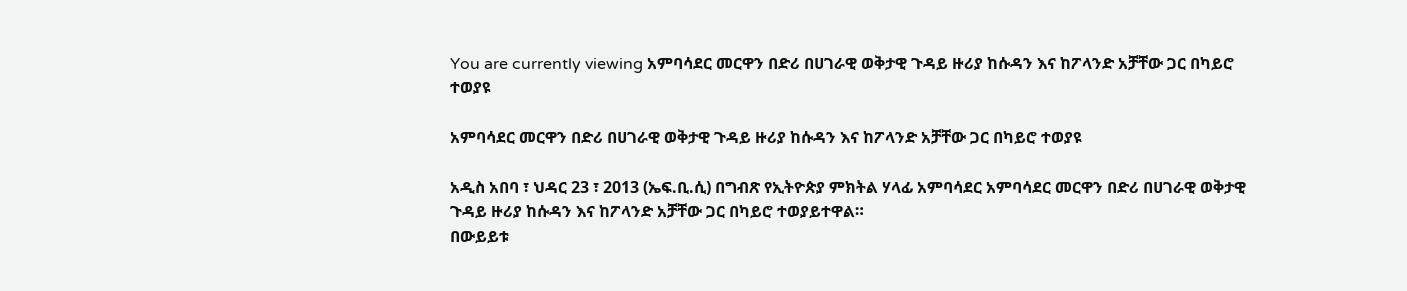You are currently viewing አምባሳደር መርዋን በድሪ በሀገራዊ ወቅታዊ ጉዳይ ዙሪያ ከሱዳን እና ከፖላንድ አቻቸው ጋር በካይሮ ተወያዩ

አምባሳደር መርዋን በድሪ በሀገራዊ ወቅታዊ ጉዳይ ዙሪያ ከሱዳን እና ከፖላንድ አቻቸው ጋር በካይሮ ተወያዩ

አዲስ አበባ ፣ ህዳር 23 ፣ 2013 (ኤፍ.ቢ.ሲ) በግብጽ የኢትዮጵያ ምክትል ሃላፊ አምባሳደር አምባሳደር መርዋን በድሪ በሀገራዊ ወቅታዊ ጉዳይ ዙሪያ ከሱዳን እና ከፖላንድ አቻቸው ጋር በካይሮ ተወያይተዋል።
በውይይቱ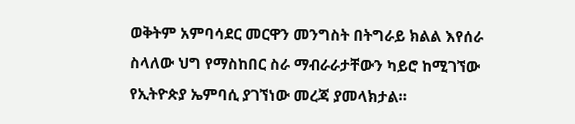ወቅትም አምባሳደር መርዋን መንግስት በትግራይ ክልል እየሰራ ስላለው ህግ የማስከበር ስራ ማብራራታቸውን ካይሮ ከሚገኘው የኢትዮጵያ ኤምባሲ ያገኘነው መረጃ ያመላክታል።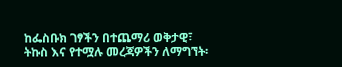ከፌስቡክ ገፃችን በተጨማሪ ወቅታዊ፣ ትኩስ እና የተሟሉ መረጃዎችን ለማግኘት፡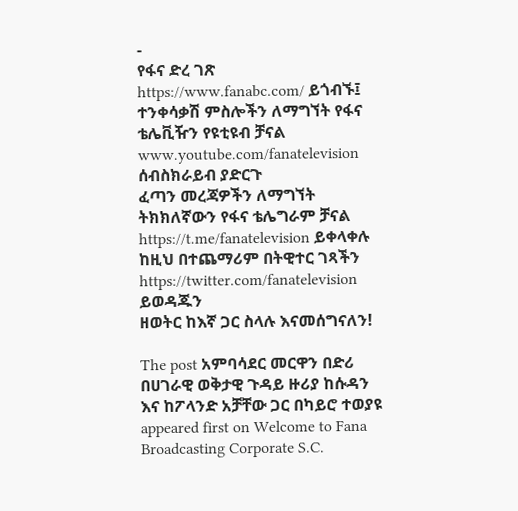-
የፋና ድረ ገጽ https://www.fanabc.com/ ይጎብኙ፤
ተንቀሳቃሽ ምስሎችን ለማግኘት የፋና ቴሌቪዥን የዩቲዩብ ቻናል www.youtube.com/fanatelevision ሰብስክራይብ ያድርጉ
ፈጣን መረጃዎችን ለማግኘት ትክክለኛውን የፋና ቴሌግራም ቻናል https://t.me/fanatelevision ይቀላቀሉ
ከዚህ በተጨማሪም በትዊተር ገጻችን https://twitter.com/fanatelevision ይወዳጁን
ዘወትር ከእኛ ጋር ስላሉ እናመሰግናለን!

The post አምባሳደር መርዋን በድሪ በሀገራዊ ወቅታዊ ጉዳይ ዙሪያ ከሱዳን እና ከፖላንድ አቻቸው ጋር በካይሮ ተወያዩ appeared first on Welcome to Fana Broadcasting Corporate S.C.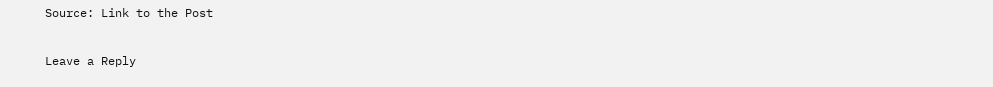Source: Link to the Post

Leave a Reply